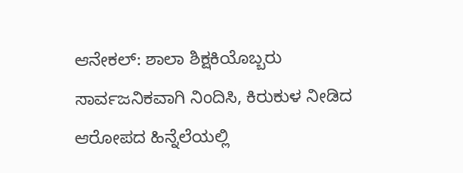ಆನೇಕಲ್: ಶಾಲಾ ಶಿಕ್ಷಕಿಯೊಬ್ಬರು ಸಾರ್ವಜನಿಕವಾಗಿ ನಿಂದಿಸಿ, ಕಿರುಕುಳ ನೀಡಿದ ಆರೋಪದ ಹಿನ್ನೆಲೆಯಲ್ಲಿ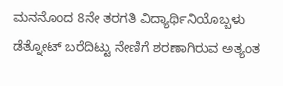ಮನನೊಂದ 8ನೇ ತರಗತಿ ವಿದ್ಯಾರ್ಥಿನಿಯೊಬ್ಬಳು ಡೆತ್ನೋಟ್ ಬರೆದಿಟ್ಟು ನೇಣಿಗೆ ಶರಣಾಗಿರುವ ಅತ್ಯಂತ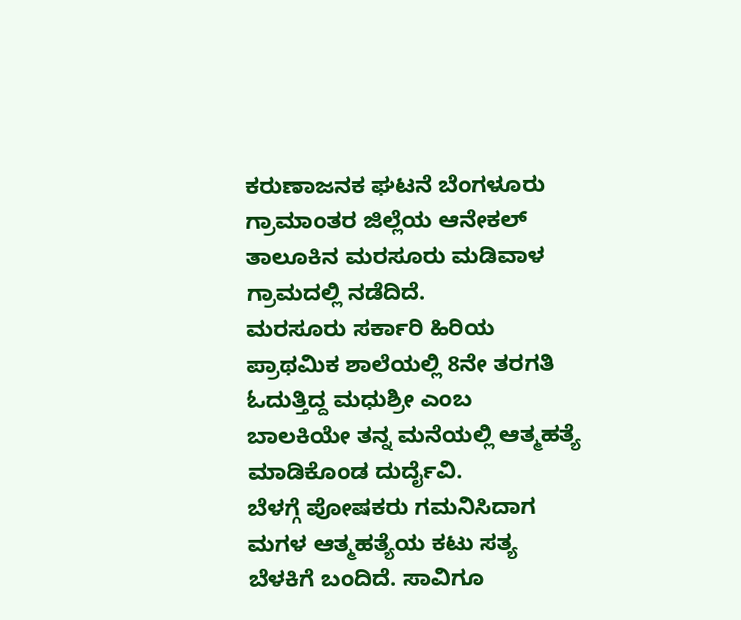ಕರುಣಾಜನಕ ಘಟನೆ ಬೆಂಗಳೂರು ಗ್ರಾಮಾಂತರ ಜಿಲ್ಲೆಯ ಆನೇಕಲ್ ತಾಲೂಕಿನ ಮರಸೂರು ಮಡಿವಾಳ ಗ್ರಾಮದಲ್ಲಿ ನಡೆದಿದೆ.
ಮರಸೂರು ಸರ್ಕಾರಿ ಹಿರಿಯ ಪ್ರಾಥಮಿಕ ಶಾಲೆಯಲ್ಲಿ 8ನೇ ತರಗತಿ ಓದುತ್ತಿದ್ದ ಮಧುಶ್ರೀ ಎಂಬ ಬಾಲಕಿಯೇ ತನ್ನ ಮನೆಯಲ್ಲಿ ಆತ್ಮಹತ್ಯೆ ಮಾಡಿಕೊಂಡ ದುರ್ದೈವಿ.
ಬೆಳಗ್ಗೆ ಪೋಷಕರು ಗಮನಿಸಿದಾಗ ಮಗಳ ಆತ್ಮಹತ್ಯೆಯ ಕಟು ಸತ್ಯ ಬೆಳಕಿಗೆ ಬಂದಿದೆ. ಸಾವಿಗೂ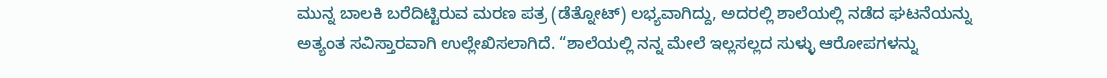ಮುನ್ನ ಬಾಲಕಿ ಬರೆದಿಟ್ಟಿರುವ ಮರಣ ಪತ್ರ (ಡೆತ್ನೋಟ್) ಲಭ್ಯವಾಗಿದ್ದು, ಅದರಲ್ಲಿ ಶಾಲೆಯಲ್ಲಿ ನಡೆದ ಘಟನೆಯನ್ನು ಅತ್ಯಂತ ಸವಿಸ್ತಾರವಾಗಿ ಉಲ್ಲೇಖಿಸಲಾಗಿದೆ. “ಶಾಲೆಯಲ್ಲಿ ನನ್ನ ಮೇಲೆ ಇಲ್ಲಸಲ್ಲದ ಸುಳ್ಳು ಆರೋಪಗಳನ್ನು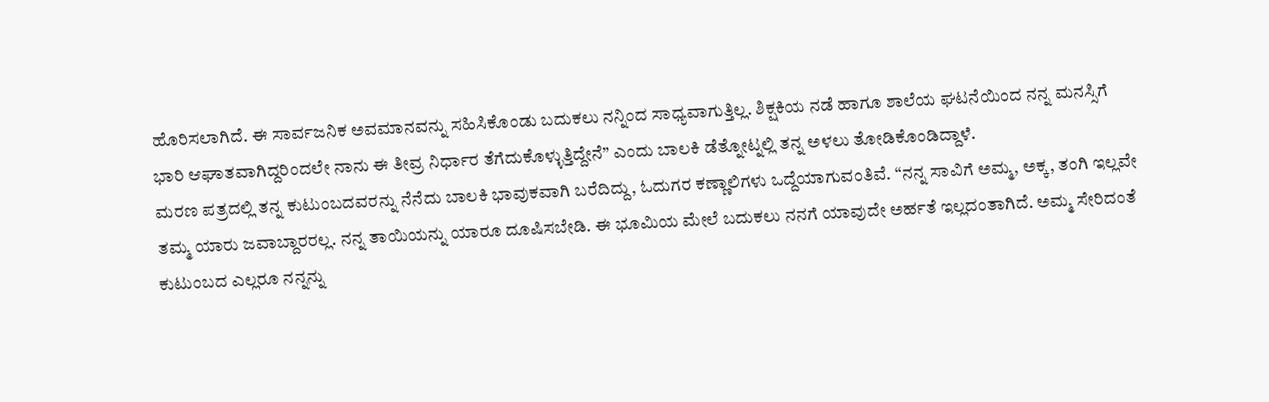ಹೊರಿಸಲಾಗಿದೆ. ಈ ಸಾರ್ವಜನಿಕ ಅವಮಾನವನ್ನು ಸಹಿಸಿಕೊಂಡು ಬದುಕಲು ನನ್ನಿಂದ ಸಾಧ್ಯವಾಗುತ್ತಿಲ್ಲ. ಶಿಕ್ಷಕಿಯ ನಡೆ ಹಾಗೂ ಶಾಲೆಯ ಘಟನೆಯಿಂದ ನನ್ನ ಮನಸ್ಸಿಗೆ ಭಾರಿ ಆಘಾತವಾಗಿದ್ದರಿಂದಲೇ ನಾನು ಈ ತೀವ್ರ ನಿರ್ಧಾರ ತೆಗೆದುಕೊಳ್ಳುತ್ತಿದ್ದೇನೆ” ಎಂದು ಬಾಲಕಿ ಡೆತ್ನೋಟ್ನಲ್ಲಿ ತನ್ನ ಅಳಲು ತೋಡಿಕೊಂಡಿದ್ದಾಳೆ.
ಮರಣ ಪತ್ರದಲ್ಲಿ ತನ್ನ ಕುಟುಂಬದವರನ್ನು ನೆನೆದು ಬಾಲಕಿ ಭಾವುಕವಾಗಿ ಬರೆದಿದ್ದು, ಓದುಗರ ಕಣ್ಣಾಲಿಗಳು ಒದ್ದೆಯಾಗುವಂತಿವೆ. “ನನ್ನ ಸಾವಿಗೆ ಅಮ್ಮ, ಅಕ್ಕ, ತಂಗಿ ಇಲ್ಲವೇ ತಮ್ಮ ಯಾರು ಜವಾಬ್ದಾರರಲ್ಲ. ನನ್ನ ತಾಯಿಯನ್ನು ಯಾರೂ ದೂಷಿಸಬೇಡಿ. ಈ ಭೂಮಿಯ ಮೇಲೆ ಬದುಕಲು ನನಗೆ ಯಾವುದೇ ಅರ್ಹತೆ ಇಲ್ಲದಂತಾಗಿದೆ. ಅಮ್ಮ ಸೇರಿದಂತೆ ಕುಟುಂಬದ ಎಲ್ಲರೂ ನನ್ನನ್ನು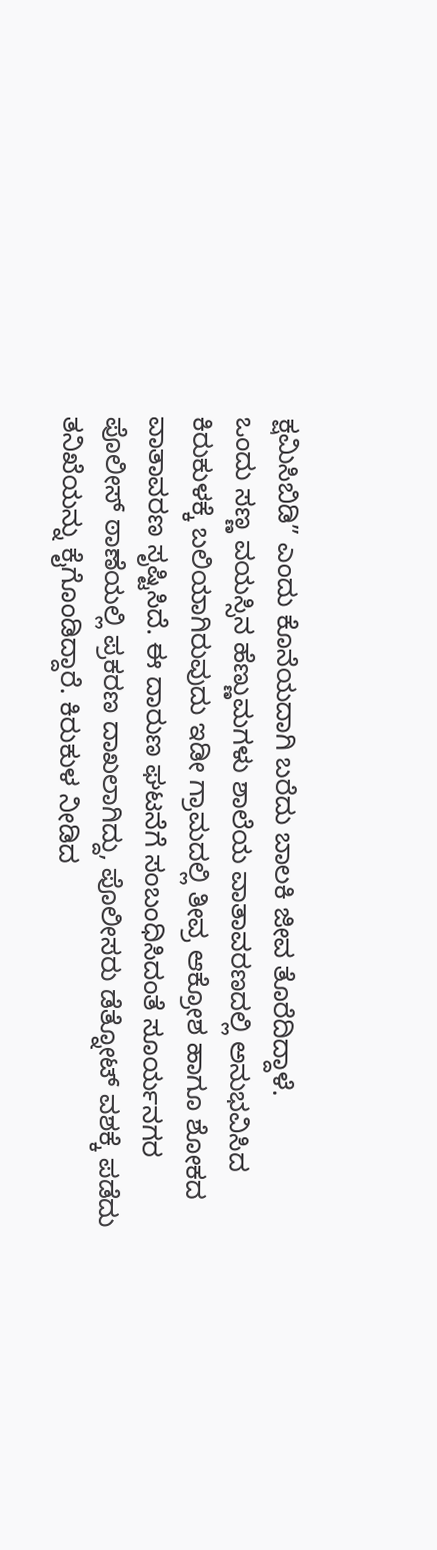ಕ್ಷಮಿಸಿಬಿಡಿ” ಎಂದು ಕೊನೆಯದಾಗಿ ಬರೆದು ಬಾಲಕಿ ಜೀವ ತೊರೆದಿದ್ದಾಳೆ.
ಒಂದು ಸಣ್ಣ ವಯಸ್ಸಿನ ಹೆಣ್ಣುಮಗಳು ಶಾಲೆಯ ವಾತಾವರಣದಲ್ಲಿ ಅನುಭವಿಸಿದ ಕಿರುಕುಳಕ್ಕೆ ಬಲಿಯಾಗಿರುವುದು ಇಡೀ ಗ್ರಾಮದಲ್ಲಿ ತೀವ್ರ ಆಕ್ರೋಶ ಹಾಗೂ ಶೋಕದ ವಾತಾವರಣ ಸೃಷ್ಟಿಸಿದೆ. ಈ ದಾರುಣ ಘಟನೆಗೆ ಸಂಬಂಧಿಸಿದಂತೆ ಸೂರ್ಯನಗರ ಪೊಲೀಸ್ ಠಾಣೆಯಲ್ಲಿ ಪ್ರಕರಣ ದಾಖಲಾಗಿದ್ದು, ಪೊಲೀಸರು ಡೆತ್ನೋಟ್ ವಶಕ್ಕೆ ಪಡೆದು ತನಿಖೆಯನ್ನು ಕೈಗೊಂಡಿದ್ದಾರೆ. ಕಿರುಕುಳ ನೀಡಿದ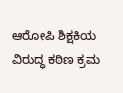ಆರೋಪಿ ಶಿಕ್ಷಕಿಯ ವಿರುದ್ಧ ಕಠಿಣ ಕ್ರಮ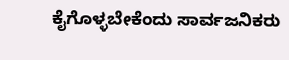ಕೈಗೊಳ್ಳಬೇಕೆಂದು ಸಾರ್ವಜನಿಕರು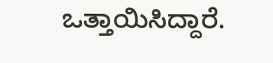ಒತ್ತಾಯಿಸಿದ್ದಾರೆ.